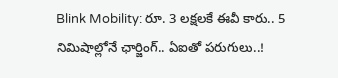Blink Mobility: రూ. 3 లక్షలకే ఈవీ కారు.. 5 నిమిషాల్లోనే ఛార్జింగ్.. ఏఐతో పరుగులు..!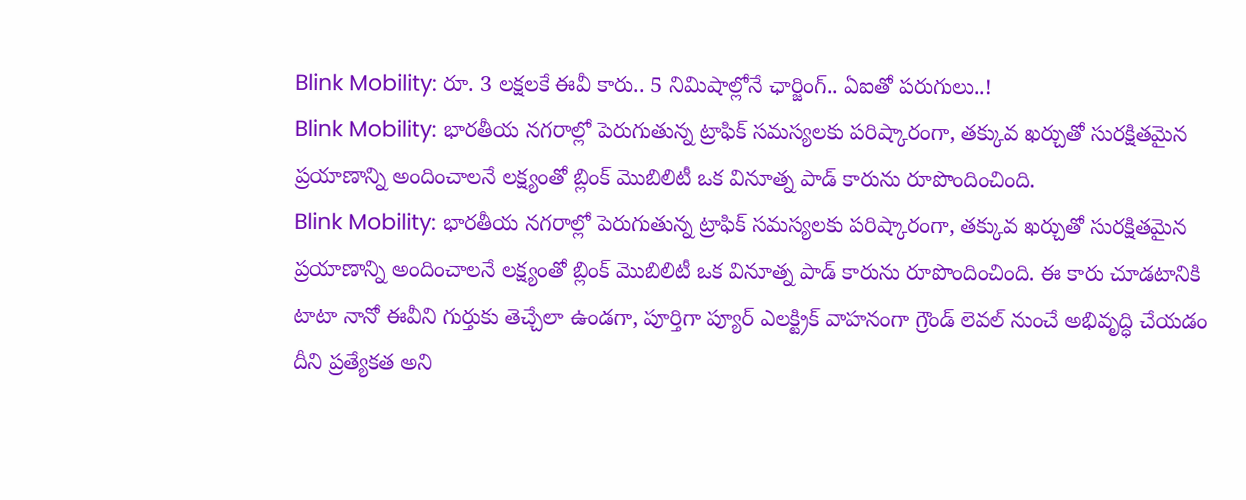Blink Mobility: రూ. 3 లక్షలకే ఈవీ కారు.. 5 నిమిషాల్లోనే ఛార్జింగ్.. ఏఐతో పరుగులు..!
Blink Mobility: భారతీయ నగరాల్లో పెరుగుతున్న ట్రాఫిక్ సమస్యలకు పరిష్కారంగా, తక్కువ ఖర్చుతో సురక్షితమైన ప్రయాణాన్ని అందించాలనే లక్ష్యంతో బ్లింక్ మొబిలిటీ ఒక వినూత్న పాడ్ కారును రూపొందించింది.
Blink Mobility: భారతీయ నగరాల్లో పెరుగుతున్న ట్రాఫిక్ సమస్యలకు పరిష్కారంగా, తక్కువ ఖర్చుతో సురక్షితమైన ప్రయాణాన్ని అందించాలనే లక్ష్యంతో బ్లింక్ మొబిలిటీ ఒక వినూత్న పాడ్ కారును రూపొందించింది. ఈ కారు చూడటానికి టాటా నానో ఈవీని గుర్తుకు తెచ్చేలా ఉండగా, పూర్తిగా ప్యూర్ ఎలక్ట్రిక్ వాహనంగా గ్రౌండ్ లెవల్ నుంచే అభివృద్ధి చేయడం దీని ప్రత్యేకత అని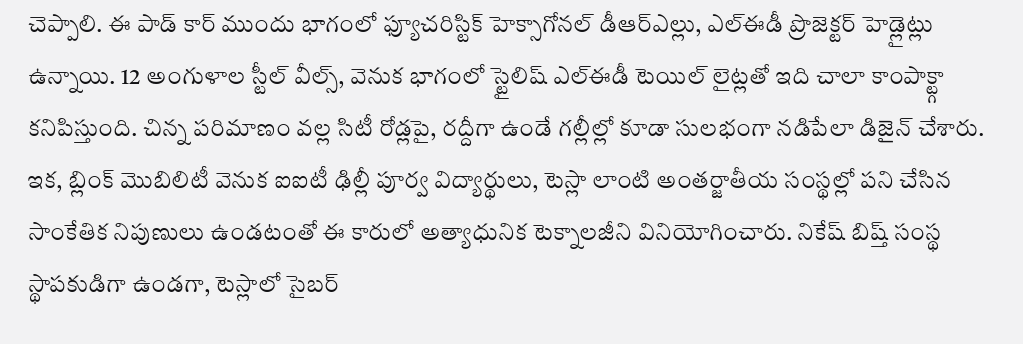చెప్పాలి. ఈ పాడ్ కార్ ముందు భాగంలో ఫ్యూచరిస్టిక్ హెక్సాగోనల్ డీఆర్ఎల్లు, ఎల్ఈడీ ప్రొజెక్టర్ హెడ్లైట్లు ఉన్నాయి. 12 అంగుళాల స్టీల్ వీల్స్, వెనుక భాగంలో స్టైలిష్ ఎల్ఈడీ టెయిల్ లైట్లతో ఇది చాలా కాంపాక్ట్గా కనిపిస్తుంది. చిన్న పరిమాణం వల్ల సిటీ రోడ్లపై, రద్దీగా ఉండే గల్లీల్లో కూడా సులభంగా నడిపేలా డిజైన్ చేశారు.
ఇక, బ్లింక్ మొబిలిటీ వెనుక ఐఐటీ ఢిల్లీ పూర్వ విద్యార్థులు, టెస్లా లాంటి అంతర్జాతీయ సంస్థల్లో పని చేసిన సాంకేతిక నిపుణులు ఉండటంతో ఈ కారులో అత్యాధునిక టెక్నాలజీని వినియోగించారు. నికేష్ బిష్త్ సంస్థ స్థాపకుడిగా ఉండగా, టెస్లాలో సైబర్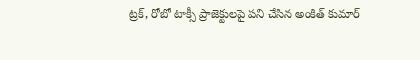ట్రక్, రోబో టాక్సీ ప్రాజెక్టులపై పని చేసిన అంకిత్ కుమార్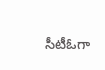సీటీఓగా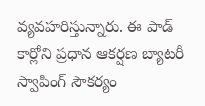వ్యవహరిస్తున్నారు. ఈ పాడ్ కార్లోని ప్రధాన ఆకర్షణ బ్యాటరీ స్వాపింగ్ సౌకర్యం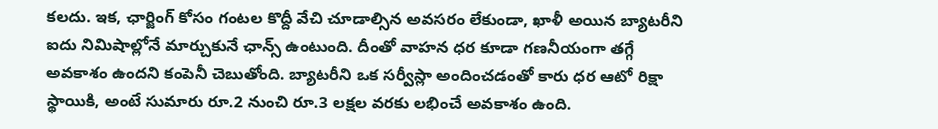కలదు. ఇక, ఛార్జింగ్ కోసం గంటల కొద్దీ వేచి చూడాల్సిన అవసరం లేకుండా, ఖాళీ అయిన బ్యాటరీని ఐదు నిమిషాల్లోనే మార్చుకునే ఛాన్స్ ఉంటుంది. దీంతో వాహన ధర కూడా గణనీయంగా తగ్గే అవకాశం ఉందని కంపెనీ చెబుతోంది. బ్యాటరీని ఒక సర్వీస్లా అందించడంతో కారు ధర ఆటో రిక్షా స్థాయికి, అంటే సుమారు రూ.2 నుంచి రూ.3 లక్షల వరకు లభించే అవకాశం ఉంది.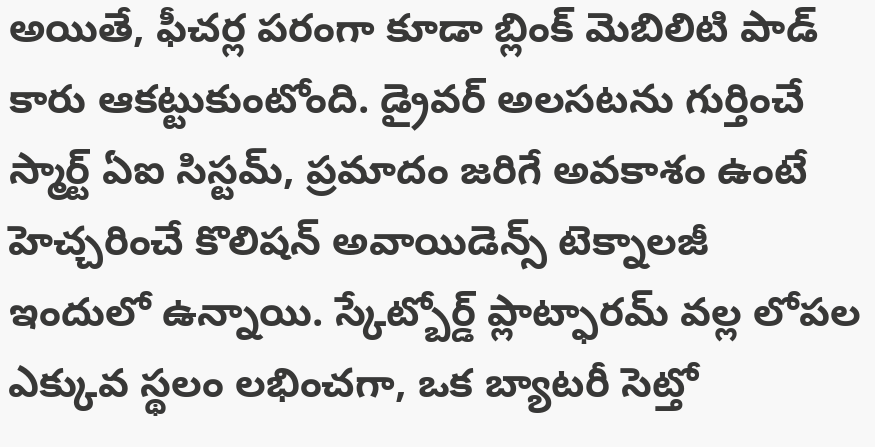అయితే, ఫీచర్ల పరంగా కూడా బ్లింక్ మెబిలిటి పాడ్ కారు ఆకట్టుకుంటోంది. డ్రైవర్ అలసటను గుర్తించే స్మార్ట్ ఏఐ సిస్టమ్, ప్రమాదం జరిగే అవకాశం ఉంటే హెచ్చరించే కొలిషన్ అవాయిడెన్స్ టెక్నాలజీ ఇందులో ఉన్నాయి. స్కేట్బోర్డ్ ప్లాట్ఫారమ్ వల్ల లోపల ఎక్కువ స్థలం లభించగా, ఒక బ్యాటరీ సెట్తో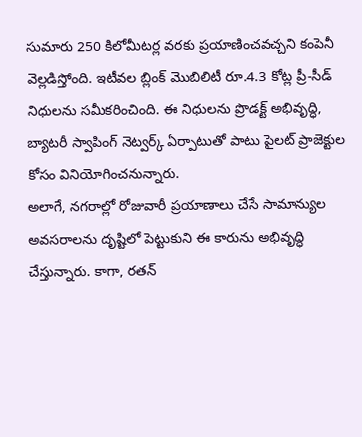సుమారు 250 కిలోమీటర్ల వరకు ప్రయాణించవచ్చని కంపెనీ వెల్లడిస్తోంది. ఇటీవల బ్లింక్ మొబిలిటీ రూ.4.3 కోట్ల ప్రీ-సీడ్ నిధులను సమీకరించింది. ఈ నిధులను ప్రొడక్ట్ అభివృద్ధి, బ్యాటరీ స్వాపింగ్ నెట్వర్క్ ఏర్పాటుతో పాటు పైలట్ ప్రాజెక్టుల కోసం వినియోగించనున్నారు.
అలాగే, నగరాల్లో రోజువారీ ప్రయాణాలు చేసే సామాన్యుల అవసరాలను దృష్టిలో పెట్టుకుని ఈ కారును అభివృద్ధి చేస్తున్నారు. కాగా, రతన్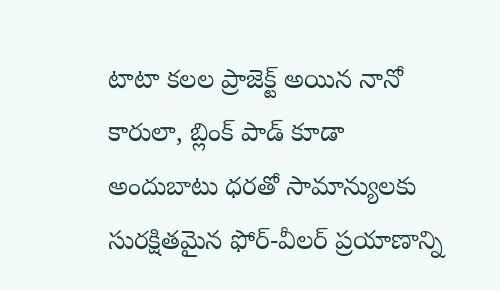టాటా కలల ప్రాజెక్ట్ అయిన నానో కారులా, బ్లింక్ పాడ్ కూడా అందుబాటు ధరతో సామాన్యులకు సురక్షితమైన ఫోర్-వీలర్ ప్రయాణాన్ని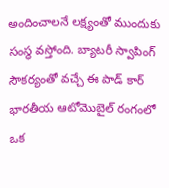అందించాలనే లక్ష్యంతో ముందుకు సంస్థ వస్తోంది. బ్యాటరీ స్వాపింగ్ సౌకర్యంతో వచ్చే ఈ పాడ్ కార్ భారతీయ ఆటోమొబైల్ రంగంలో ఒక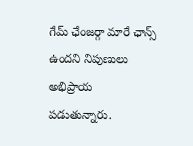గేమ్ ఛేంజర్గా మారే ఛాన్స్ ఉందని నిపుణులు అభిప్రాయ పడుతున్నారు.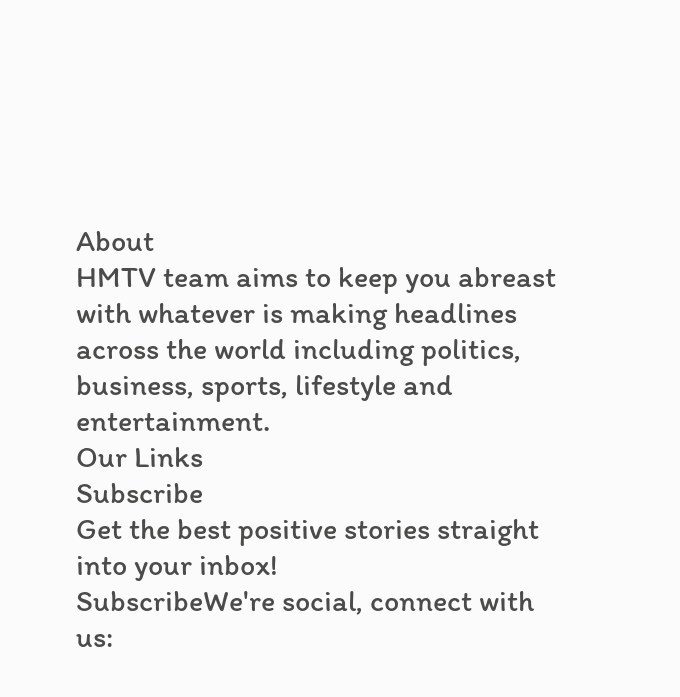About
HMTV team aims to keep you abreast with whatever is making headlines across the world including politics, business, sports, lifestyle and entertainment.
Our Links
Subscribe
Get the best positive stories straight into your inbox!
SubscribeWe're social, connect with us: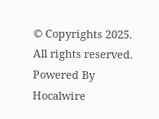© Copyrights 2025. All rights reserved.
Powered By Hocalwire